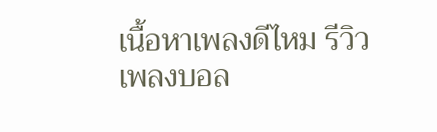เนื้อหาเพลงดีไหม รีวิวเพลงบอล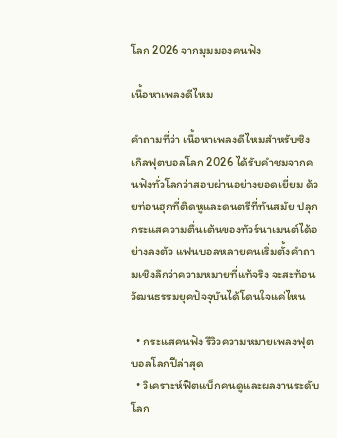โลก 2026 จากมุมมองคนฟัง

เนื้อหาเพลงดีไหม

คำถามที่ว่า เนื้อหาเพลงดีไหมสำหรับซิงเกิลฟุตบอลโลก 2026 ได้รับคำชมจากคนฟังทั่วโลกว่าสอบผ่านอย่างยอดเยี่ยม ด้วยท่อนฮุกที่ติดหูและดนตรีที่ทันสมัย ปลุกกระแสความตื่นเต้นของทัวร์นาเมนต์ได้อย่างลงตัว แฟนบอลหลายคนเริ่มตั้งคำถามเชิงลึกว่าความหมายที่แท้จริง จะสะท้อนวัฒนธรรมยุคปัจจุบันได้โดนใจแค่ไหน

  • กระแสคนฟัง รีวิวความหมายเพลงฟุตบอลโลกปีล่าสุด
  • วิเคราะห์ฟิตแบ็กคนดูและผลงานระดับโลก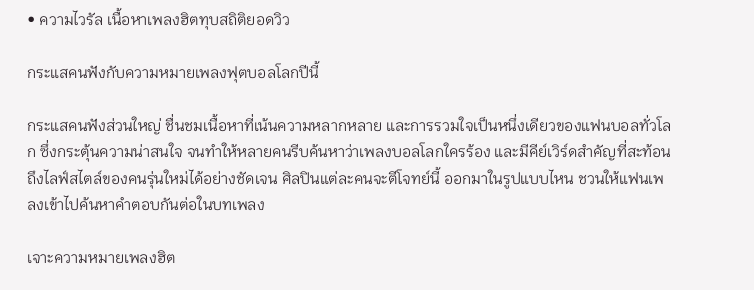• ความไวรัล เนื้อหาเพลงฮิตทุบสถิติยอดวิว

กระแสคนฟังกับความหมายเพลงฟุตบอลโลกปีนี้

กระแสคนฟังส่วนใหญ่ ชื่นชมเนื้อหาที่เน้นความหลากหลาย และการรวมใจเป็นหนึ่งเดียวของแฟนบอลทั่วโลก ซึ่งกระตุ้นความน่าสนใจ จนทำให้หลายคนรีบค้นหาว่าเพลงบอลโลกใครร้อง และมีคีย์เวิร์ดสำคัญที่สะท้อนถึงไลฟ์สไตล์ของคนรุ่นใหม่ได้อย่างชัดเจน ศิลปินแต่ละคนจะตีโจทย์นี้ ออกมาในรูปแบบไหน ชวนให้แฟนเพลงเข้าไปค้นหาคำตอบกันต่อในบทเพลง

เจาะความหมายเพลงฮิต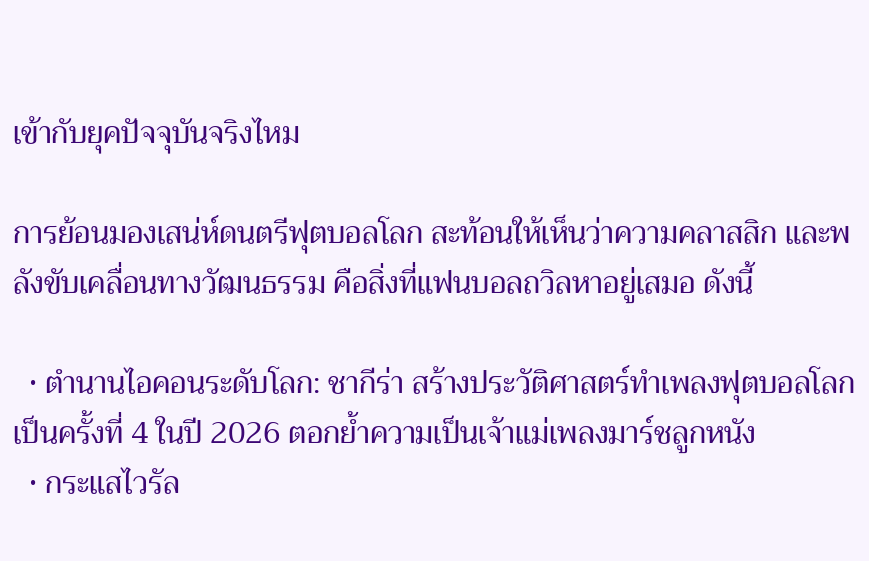เข้ากับยุคปัจจุบันจริงไหม

การย้อนมองเสน่ห์ดนตรีฟุตบอลโลก สะท้อนให้เห็นว่าความคลาสสิก และพลังขับเคลื่อนทางวัฒนธรรม คือสิ่งที่แฟนบอลถวิลหาอยู่เสมอ ดังนี้

  • ตำนานไอคอนระดับโลก: ชากีร่า สร้างประวัติศาสตร์ทำเพลงฟุตบอลโลกเป็นครั้งที่ 4 ในปี 2026 ตอกย้ำความเป็นเจ้าแม่เพลงมาร์ชลูกหนัง
  • กระแสไวรัล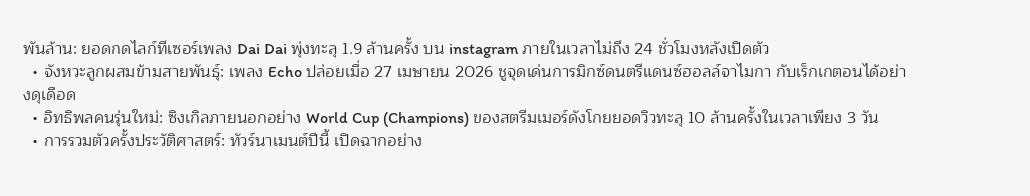พันล้าน: ยอดกดไลก์ทีเซอร์เพลง Dai Dai พุ่งทะลุ 1.9 ล้านครั้ง บน instagram ภายในเวลาไม่ถึง 24 ชั่วโมงหลังเปิดตัว
  • จังหวะลูกผสมข้ามสายพันธุ์: เพลง Echo ปล่อยเมื่อ 27 เมษายน 2026 ชูจุดเด่นการมิกซ์ดนตรีแดนซ์ฮอลล์จาไมกา กับเร็กเกตอนได้อย่างดุเดือด
  • อิทธิพลคนรุ่นใหม่: ซิงเกิลภายนอกอย่าง World Cup (Champions) ของสตรีมเมอร์ดังโกยยอดวิวทะลุ 10 ล้านครั้งในเวลาเพียง 3 วัน
  • การรวมตัวครั้งประวัติศาสตร์: ทัวร์นาเมนต์ปีนี้ เปิดฉากอย่าง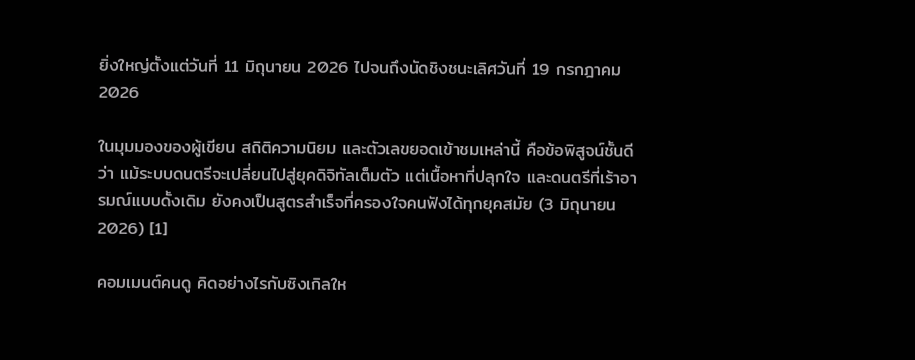ยิ่งใหญ่ตั้งแต่วันที่ 11 มิถุนายน 2026 ไปจนถึงนัดชิงชนะเลิศวันที่ 19 กรกฎาคม 2026

ในมุมมองของผู้เขียน สถิติความนิยม และตัวเลขยอดเข้าชมเหล่านี้ คือข้อพิสูจน์ชั้นดีว่า แม้ระบบดนตรีจะเปลี่ยนไปสู่ยุคดิจิทัลเต็มตัว แต่เนื้อหาที่ปลุกใจ และดนตรีที่เร้าอารมณ์แบบดั้งเดิม ยังคงเป็นสูตรสำเร็จที่ครองใจคนฟังได้ทุกยุคสมัย (3 มิถุนายน 2026) [1]

คอมเมนต์คนดู คิดอย่างไรกับซิงเกิลให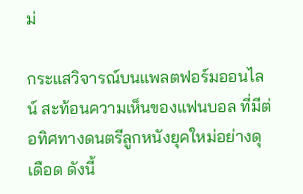ม่

กระแสวิจารณ์บนแพลตฟอร์มออนไลน์ สะท้อนความเห็นของแฟนบอล ที่มีต่อทิศทางดนตรีลูกหนังยุคใหม่อย่างดุเดือด ดังนี้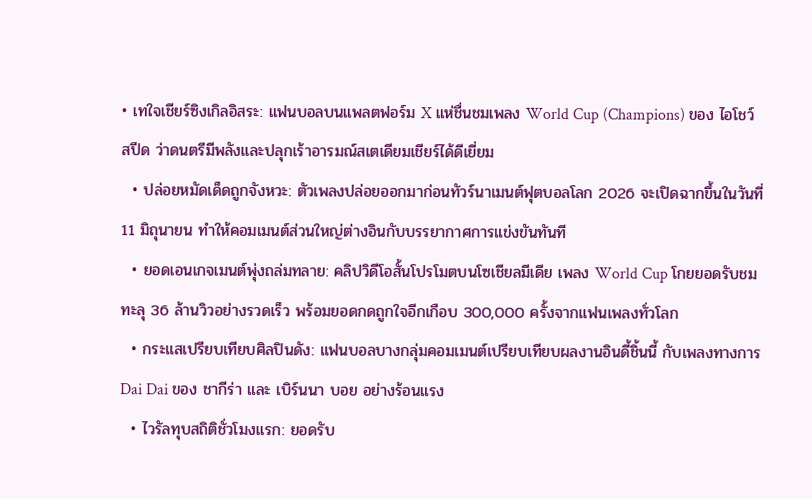• เทใจเชียร์ซิงเกิลอิสระ: แฟนบอลบนแพลตฟอร์ม X แห่ชื่นชมเพลง World Cup (Champions) ของ ไอโชว์สปีด ว่าดนตรีมีพลังและปลุกเร้าอารมณ์สเตเดียมเชียร์ได้ดีเยี่ยม
  • ปล่อยหมัดเด็ดถูกจังหวะ: ตัวเพลงปล่อยออกมาก่อนทัวร์นาเมนต์ฟุตบอลโลก 2026 จะเปิดฉากขึ้นในวันที่ 11 มิถุนายน ทำให้คอมเมนต์ส่วนใหญ่ต่างอินกับบรรยากาศการแข่งขันทันที
  • ยอดเอนเกจเมนต์พุ่งถล่มทลาย: คลิปวิดีโอสั้นโปรโมตบนโซเชียลมีเดีย เพลง World Cup โกยยอดรับชมทะลุ 36 ล้านวิวอย่างรวดเร็ว พร้อมยอดกดถูกใจอีกเกือบ 300,000 ครั้งจากแฟนเพลงทั่วโลก
  • กระแสเปรียบเทียบศิลปินดัง: แฟนบอลบางกลุ่มคอมเมนต์เปรียบเทียบผลงานอินดี้ชิ้นนี้ กับเพลงทางการ Dai Dai ของ ชากีร่า และ เบิร์นนา บอย อย่างร้อนแรง
  • ไวรัลทุบสถิติชั่วโมงแรก: ยอดรับ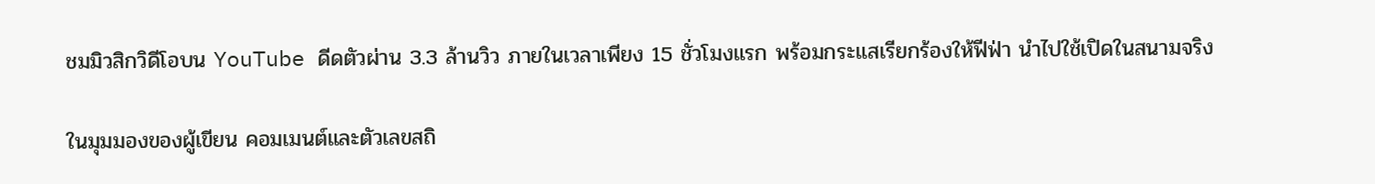ชมมิวสิกวิดีโอบน YouTube ดีดตัวผ่าน 3.3 ล้านวิว ภายในเวลาเพียง 15 ชั่วโมงแรก พร้อมกระแสเรียกร้องให้ฟีฟ่า นำไปใช้เปิดในสนามจริง

ในมุมมองของผู้เขียน คอมเมนต์และตัวเลขสถิ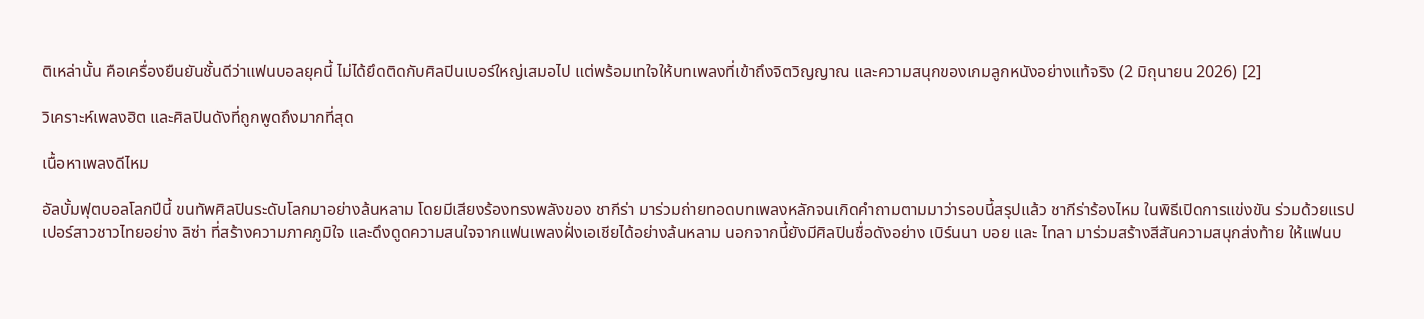ติเหล่านั้น คือเครื่องยืนยันชั้นดีว่าแฟนบอลยุคนี้ ไม่ได้ยึดติดกับศิลปินเบอร์ใหญ่เสมอไป แต่พร้อมเทใจให้บทเพลงที่เข้าถึงจิตวิญญาณ และความสนุกของเกมลูกหนังอย่างแท้จริง (2 มิถุนายน 2026) [2]

วิเคราะห์เพลงฮิต และศิลปินดังที่ถูกพูดถึงมากที่สุด

เนื้อหาเพลงดีไหม

อัลบั้มฟุตบอลโลกปีนี้ ขนทัพศิลปินระดับโลกมาอย่างล้นหลาม โดยมีเสียงร้องทรงพลังของ ชากีร่า มาร่วมถ่ายทอดบทเพลงหลักจนเกิดคำถามตามมาว่ารอบนี้สรุปแล้ว ชากีร่าร้องไหม ในพิธีเปิดการแข่งขัน ร่วมด้วยแรปเปอร์สาวชาวไทยอย่าง ลิซ่า ที่สร้างความภาคภูมิใจ และดึงดูดความสนใจจากแฟนเพลงฝั่งเอเชียได้อย่างล้นหลาม นอกจากนี้ยังมีศิลปินชื่อดังอย่าง เบิร์นนา บอย และ ไทลา มาร่วมสร้างสีสันความสนุกส่งท้าย ให้แฟนบ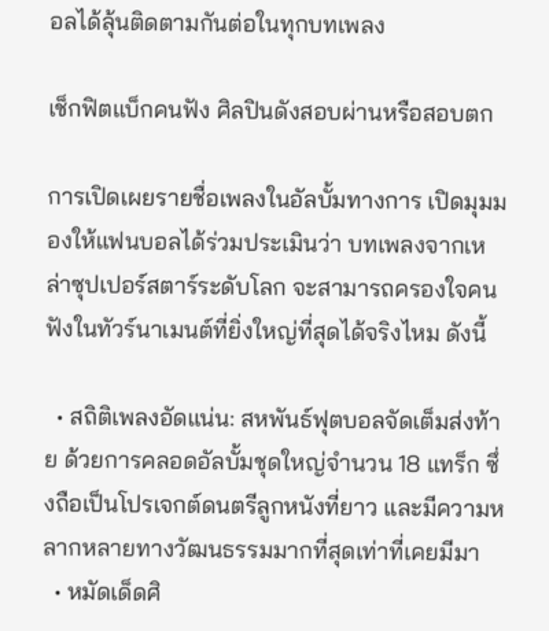อลได้ลุ้นติดตามกันต่อในทุกบทเพลง

เช็กฟิตแบ็กคนฟัง ศิลปินดังสอบผ่านหรือสอบตก

การเปิดเผยรายชื่อเพลงในอัลบั้มทางการ เปิดมุมมองให้แฟนบอลได้ร่วมประเมินว่า บทเพลงจากเหล่าซุปเปอร์สตาร์ระดับโลก จะสามารถครองใจคนฟังในทัวร์นาเมนต์ที่ยิ่งใหญ่ที่สุดได้จริงไหม ดังนี้

  • สถิติเพลงอัดแน่น: สหพันธ์ฟุตบอลจัดเต็มส่งท้าย ด้วยการคลอดอัลบั้มชุดใหญ่จำนวน 18 แทร็ก ซึ่งถือเป็นโปรเจกต์ดนตรีลูกหนังที่ยาว และมีความหลากหลายทางวัฒนธรรมมากที่สุดเท่าที่เคยมีมา
  • หมัดเด็ดศิ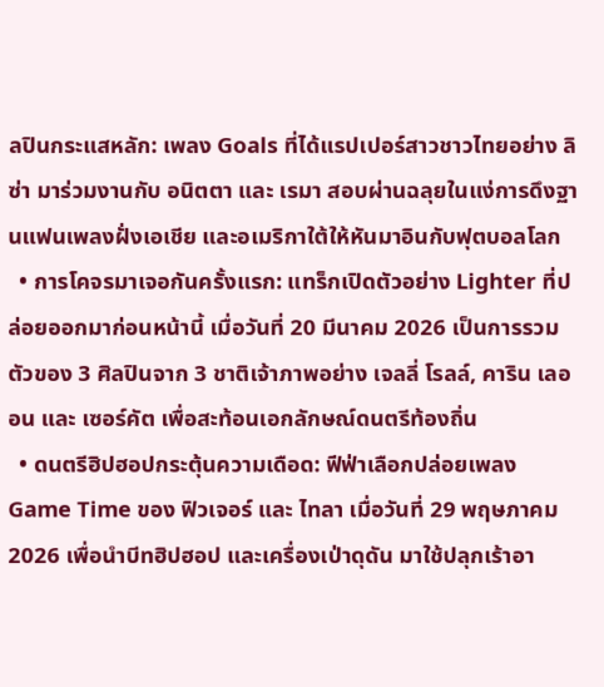ลปินกระแสหลัก: เพลง Goals ที่ได้แรปเปอร์สาวชาวไทยอย่าง ลิซ่า มาร่วมงานกับ อนิตตา และ เรมา สอบผ่านฉลุยในแง่การดึงฐานแฟนเพลงฝั่งเอเชีย และอเมริกาใต้ให้หันมาอินกับฟุตบอลโลก
  • การโคจรมาเจอกันครั้งแรก: แทร็กเปิดตัวอย่าง Lighter ที่ปล่อยออกมาก่อนหน้านี้ เมื่อวันที่ 20 มีนาคม 2026 เป็นการรวมตัวของ 3 ศิลปินจาก 3 ชาติเจ้าภาพอย่าง เจลลี่ โรลล์, คาริน เลออน และ เซอร์คัต เพื่อสะท้อนเอกลักษณ์ดนตรีท้องถิ่น
  • ดนตรีฮิปฮอปกระตุ้นความเดือด: ฟีฟ่าเลือกปล่อยเพลง Game Time ของ ฟิวเจอร์ และ ไทลา เมื่อวันที่ 29 พฤษภาคม 2026 เพื่อนำบีทฮิปฮอป และเครื่องเป่าดุดัน มาใช้ปลุกเร้าอา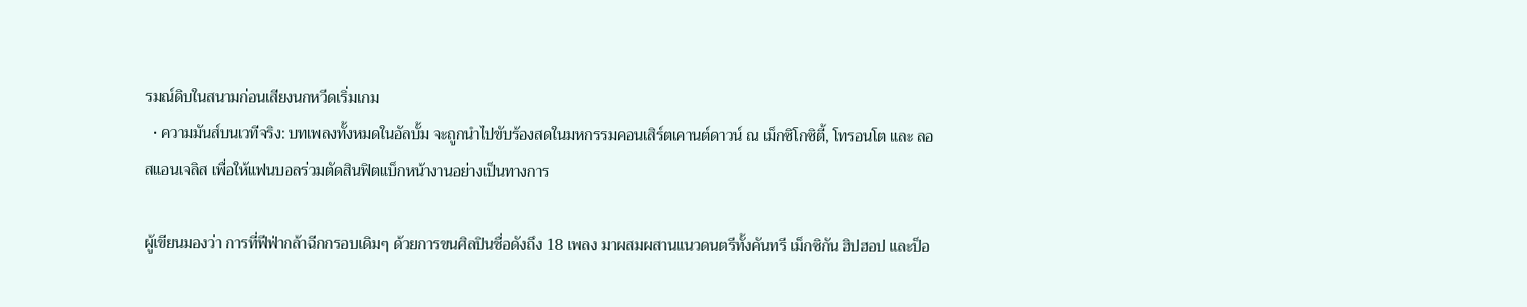รมณ์ดิบในสนามก่อนเสียงนกหวีดเริ่มเกม
  • ความมันส์บนเวทีจริง: บทเพลงทั้งหมดในอัลบั้ม จะถูกนำไปขับร้องสดในมหกรรมคอนเสิร์ตเคานต์ดาวน์ ณ เม็กซิโกซิตี้, โทรอนโต และ ลอสแอนเจลิส เพื่อให้แฟนบอลร่วมตัดสินฟิตแบ็กหน้างานอย่างเป็นทางการ

ผู้เขียนมองว่า การที่ฟีฟ่ากล้าฉีกกรอบเดิมๆ ด้วยการขนศิลปินชื่อดังถึง 18 เพลง มาผสมผสานแนวดนตรีทั้งคันทรี เม็กซิกัน ฮิปฮอป และป็อ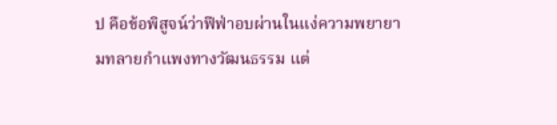ป คือข้อพิสูจน์ว่าฟีฟ่าอบผ่านในแง่ความพยายามทลายกำแพงทางวัฒนธรรม แต่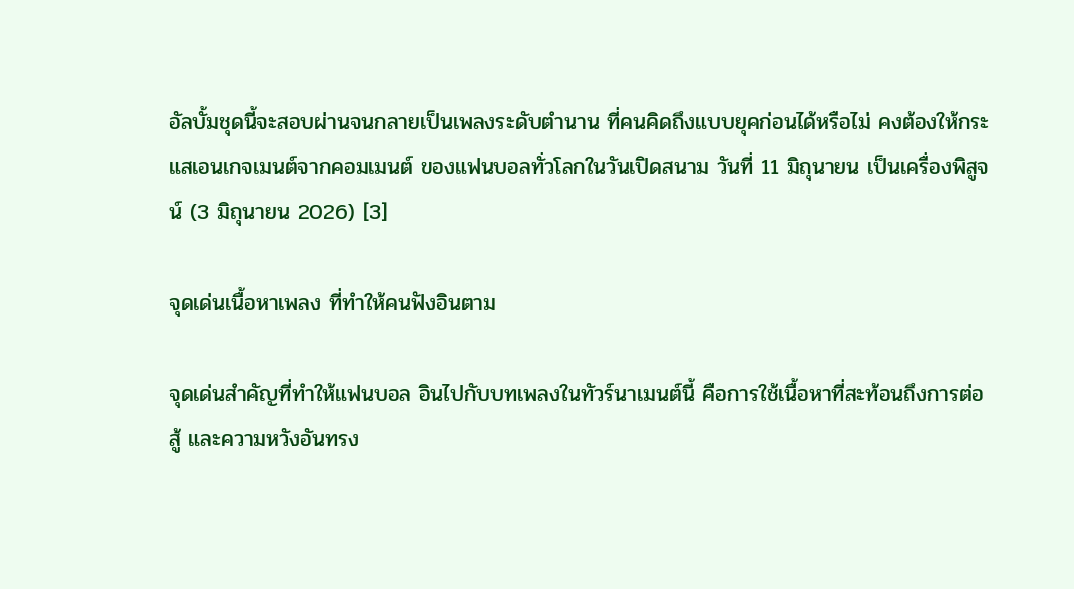อัลบั้มชุดนี้จะสอบผ่านจนกลายเป็นเพลงระดับตำนาน ที่คนคิดถึงแบบยุคก่อนได้หรือไม่ คงต้องให้กระแสเอนเกจเมนต์จากคอมเมนต์ ของแฟนบอลทั่วโลกในวันเปิดสนาม วันที่ 11 มิถุนายน เป็นเครื่องพิสูจน์ (3 มิถุนายน 2026) [3]

จุดเด่นเนื้อหาเพลง ที่ทำให้คนฟังอินตาม

จุดเด่นสำคัญที่ทำให้แฟนบอล อินไปกับบทเพลงในทัวร์นาเมนต์นี้ คือการใช้เนื้อหาที่สะท้อนถึงการต่อสู้ และความหวังอันทรง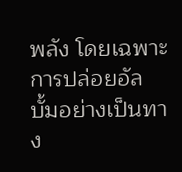พลัง โดยเฉพาะการปล่อยอัลบั้มอย่างเป็นทาง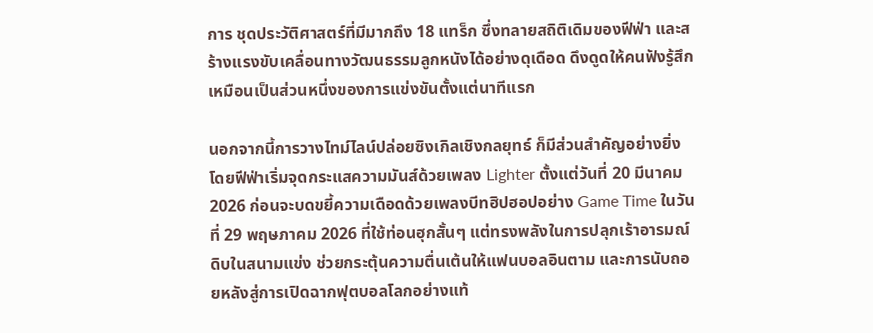การ ชุดประวัติศาสตร์ที่มีมากถึง 18 แทร็ก ซึ่งทลายสถิติเดิมของฟีฟ่า และสร้างแรงขับเคลื่อนทางวัฒนธรรมลูกหนังได้อย่างดุเดือด ดึงดูดให้คนฟังรู้สึกเหมือนเป็นส่วนหนึ่งของการแข่งขันตั้งแต่นาทีแรก

นอกจากนี้การวางไทม์ไลน์ปล่อยซิงเกิลเชิงกลยุทธ์ ก็มีส่วนสำคัญอย่างยิ่ง โดยฟีฟ่าเริ่มจุดกระแสความมันส์ด้วยเพลง Lighter ตั้งแต่วันที่ 20 มีนาคม 2026 ก่อนจะบดขยี้ความเดือดด้วยเพลงบีทฮิปฮอปอย่าง Game Time ในวันที่ 29 พฤษภาคม 2026 ที่ใช้ท่อนฮุกสั้นๆ แต่ทรงพลังในการปลุกเร้าอารมณ์ดิบในสนามแข่ง ช่วยกระตุ้นความตื่นเต้นให้แฟนบอลอินตาม และการนับถอยหลังสู่การเปิดฉากฟุตบอลโลกอย่างแท้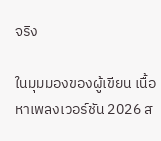จริง

ในมุมมองของผู้เขียน เนื้อหาเพลงเวอร์ชัน 2026 ส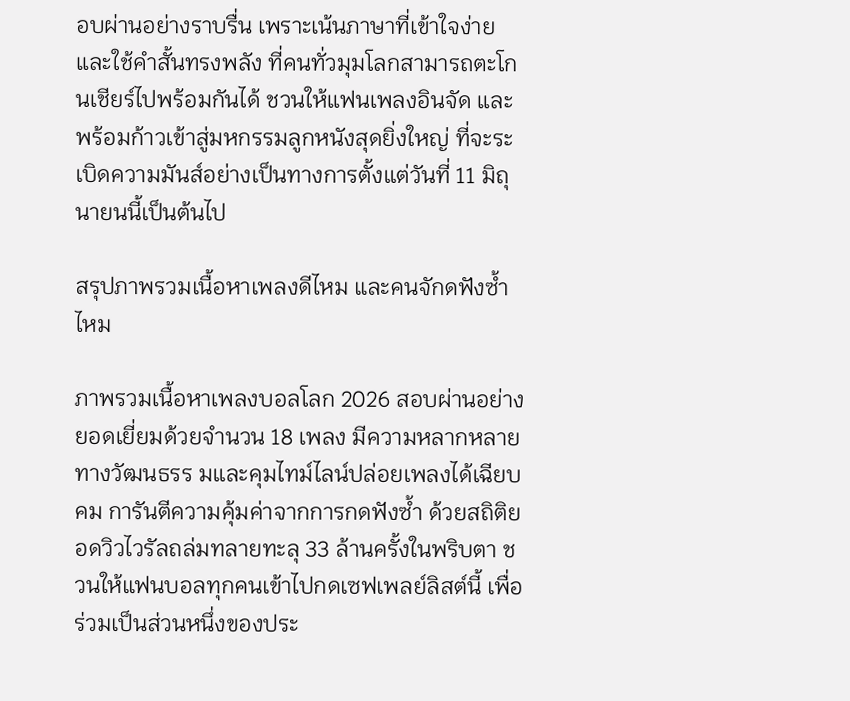อบผ่านอย่างราบรื่น เพราะเน้นภาษาที่เข้าใจง่าย และใช้คำสั้นทรงพลัง ที่คนทั่วมุมโลกสามารถตะโกนเชียร์ไปพร้อมกันได้ ชวนให้แฟนเพลงอินจัด และพร้อมก้าวเข้าสู่มหกรรมลูกหนังสุดยิ่งใหญ่ ที่จะระเบิดความมันส์อย่างเป็นทางการตั้งแต่วันที่ 11 มิถุนายนนี้เป็นต้นไป

สรุปภาพรวมเนื้อหาเพลงดีไหม และคนจักดฟังซ้ำไหม

ภาพรวมเนื้อหาเพลงบอลโลก 2026 สอบผ่านอย่างยอดเยี่ยมด้วยจำนวน 18 เพลง มีความหลากหลายทางวัฒนธรร มและคุมไทม์ไลน์ปล่อยเพลงได้เฉียบคม การันตีความคุ้มค่าจากการกดฟังซ้ำ ด้วยสถิติยอดวิวไวรัลถล่มทลายทะลุ 33 ล้านครั้งในพริบตา ชวนให้แฟนบอลทุกคนเข้าไปกดเซฟเพลย์ลิสต์นี้ เพื่อร่วมเป็นส่วนหนึ่งของประ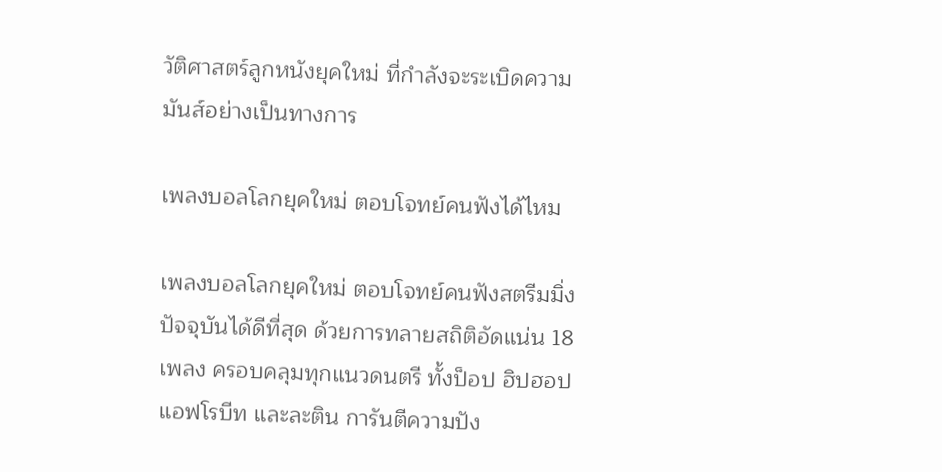วัติศาสตร์ลูกหนังยุคใหม่ ที่กำลังจะระเบิดความมันส์อย่างเป็นทางการ

เพลงบอลโลกยุคใหม่ ตอบโจทย์คนฟังได้ไหม

เพลงบอลโลกยุคใหม่ ตอบโจทย์คนฟังสตรีมมิ่งปัจจุบันได้ดีที่สุด ด้วยการทลายสถิติอัดแน่น 18 เพลง ครอบคลุมทุกแนวดนตรี ทั้งป็อป ฮิปฮอป แอฟโรบีท และละติน การันตีความปัง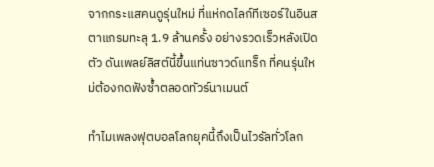จากกระแสคนดูรุ่นใหม่ ที่แห่กดไลก์ทีเซอร์ในอินสตาแกรมทะลุ 1.9 ล้านครั้ง อย่างรวดเร็วหลังเปิดตัว ดันเพลย์ลิสต์นี้ขึ้นแท่นซาวด์แทร็ก ที่คนรุ่นใหม่ต้องกดฟังซ้ำตลอดทัวร์นาเมนต์

ทำไมเพลงฟุตบอลโลกยุคนี้ถึงเป็นไวรัลทั่วโลก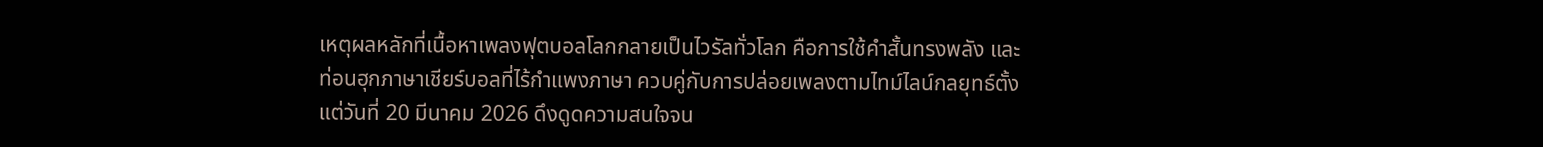เหตุผลหลักที่เนื้อหาเพลงฟุตบอลโลกกลายเป็นไวรัลทั่วโลก คือการใช้คำสั้นทรงพลัง และท่อนฮุกภาษาเชียร์บอลที่ไร้กำแพงภาษา ควบคู่กับการปล่อยเพลงตามไทม์ไลน์กลยุทธ์ตั้งแต่วันที่ 20 มีนาคม 2026 ดึงดูดความสนใจจน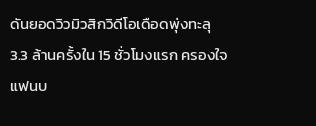ดันยอดวิวมิวสิกวิดีโอเดือดพุ่งทะลุ 3.3 ล้านครั้งใน 15 ชั่วโมงแรก ครองใจแฟนบ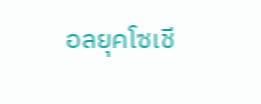อลยุคโซเชี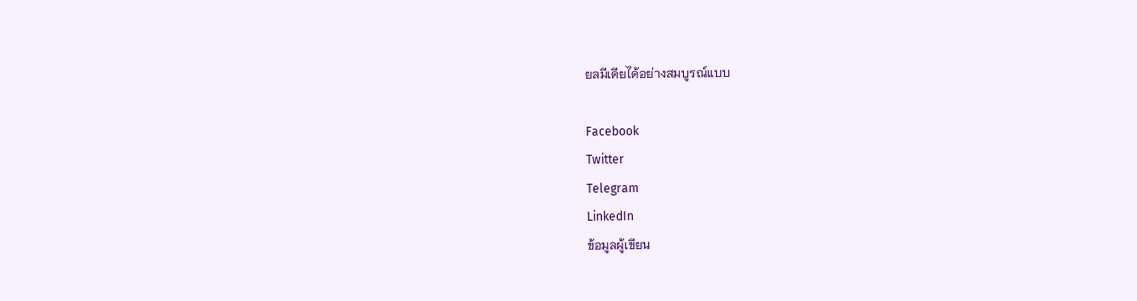ยลมีเดียได้อย่างสมบูรณ์แบบ

Facebook
Twitter
Telegram
LinkedIn
ข้อมูลผู้เขียน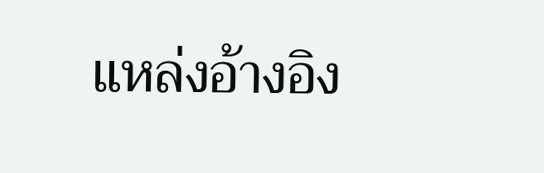แหล่งอ้างอิง